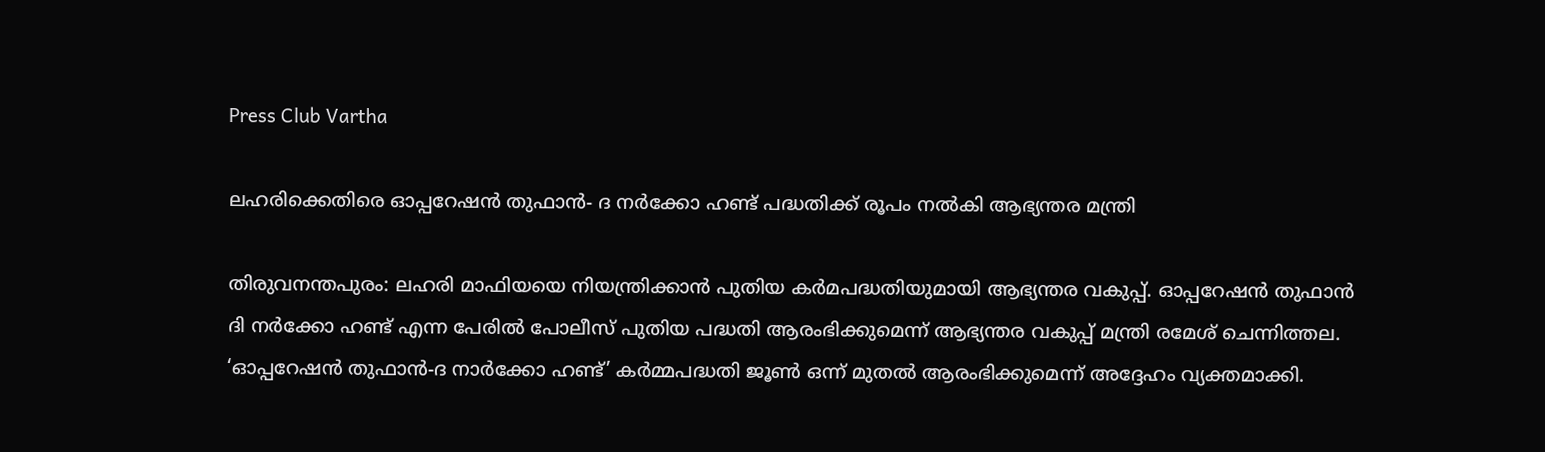Press Club Vartha

ലഹരിക്കെതിരെ ഓപ്പറേഷന്‍ തുഫാന്‍- ദ നര്‍ക്കോ ഹണ്ട് പദ്ധതിക്ക് രൂപം നൽകി ആഭ്യന്തര മന്ത്രി

തിരുവനന്തപുരം: ലഹരി മാഫിയയെ നിയന്ത്രിക്കാൻ പുതിയ കര്‍മപദ്ധതിയുമായി ആഭ്യന്തര വകുപ്പ്. ഓപ്പറേഷൻ തുഫാൻ ദി നർക്കോ ഹണ്ട് എന്ന പേരിൽ പോലീസ് പുതിയ പദ്ധതി ആരംഭിക്കുമെന്ന് ആഭ്യന്തര വകുപ്പ് മന്ത്രി രമേശ് ചെന്നിത്തല. ‘ഓപ്പറേഷന്‍ തുഫാന്‍-ദ നാര്‍ക്കോ ഹണ്ട്’ കർമ്മപദ്ധതി ജൂണ്‍ ഒന്ന് മുതല്‍ ആരംഭിക്കുമെന്ന് അദ്ദേഹം വ്യക്തമാക്കി.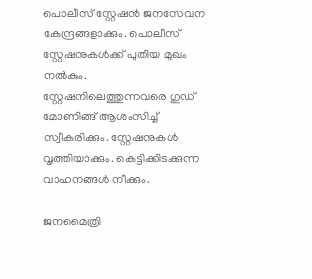പൊലീസ് സ്റ്റേഷൻ ജനസേവന കേന്ദ്രങ്ങളാക്കും. പൊലീസ് സ്റ്റേഷനുകൾക്ക് പുതിയ മുഖം നൽകും. സ്റ്റേഷനിലെത്തുന്നവരെ ഗുഡ് മോണിങ്ങ് ആശംസിച്ച് സ്വീകരിക്കും. സ്റ്റേഷനുകൾ വൃത്തിയാക്കും. കെട്ടിക്കിടക്കുന്ന വാഹനങ്ങൾ നീക്കും.

ജനമൈത്രി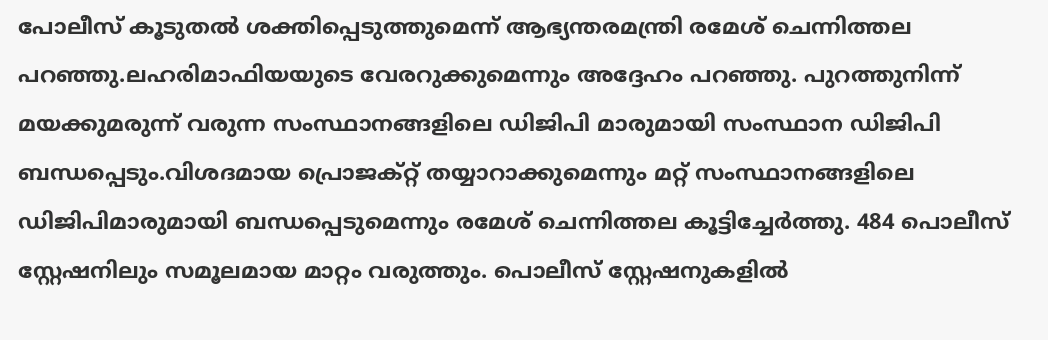പോലീസ് കൂടുതൽ ശക്തിപ്പെടുത്തുമെന്ന് ആഭ്യന്തരമന്ത്രി രമേശ് ചെന്നിത്തല പറഞ്ഞു.ലഹരിമാഫിയയുടെ വേരറുക്കുമെന്നും അദ്ദേഹം പറഞ്ഞു. പുറത്തുനിന്ന് മയക്കുമരുന്ന് വരുന്ന സംസ്ഥാനങ്ങളിലെ ഡിജിപി മാരുമായി സംസ്ഥാന ഡിജിപി ബന്ധപ്പെടും.വിശദമായ പ്രൊജക്റ്റ് തയ്യാറാക്കുമെന്നും മറ്റ് സംസ്ഥാനങ്ങളിലെ ഡിജിപിമാരുമായി ബന്ധപ്പെടുമെന്നും രമേശ് ചെന്നിത്തല കൂട്ടിച്ചേര്‍ത്തു. 484 പൊലീസ് സ്റ്റേഷനിലും സമൂലമായ മാറ്റം വരുത്തും. പൊലീസ് സ്റ്റേഷനുകളില്‍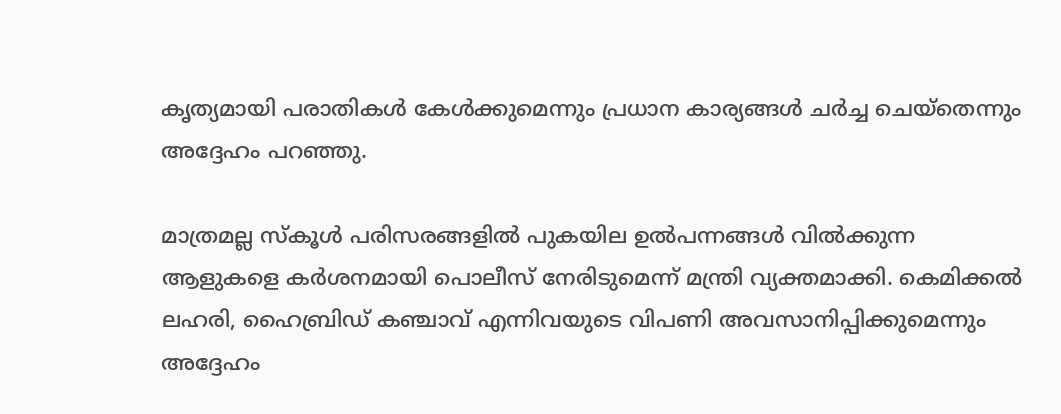കൃത്യമായി പരാതികള്‍ കേള്‍ക്കുമെന്നും പ്രധാന കാര്യങ്ങള്‍ ചര്‍ച്ച ചെയ്‌തെന്നും അദ്ദേഹം പറഞ്ഞു.

മാത്രമല്ല സ്കൂൾ പരിസരങ്ങളിൽ പുകയില ഉൽപന്നങ്ങൾ വിൽക്കുന്ന ആളുകളെ കർശനമായി പൊലീസ് നേരിടുമെന്ന് മന്ത്രി വ്യക്തമാക്കി. കെമിക്കല്‍ ലഹരി, ഹൈബ്രിഡ് കഞ്ചാവ് എന്നിവയുടെ വിപണി അവസാനിപ്പിക്കുമെന്നും അദ്ദേഹം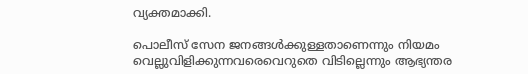വ്യക്തമാക്കി.

പൊലീസ് സേന ജനങ്ങൾക്കുള്ളതാണെന്നും നിയമം വെല്ലുവിളിക്കുന്നവരെവെറുതെ വിടില്ലെന്നും ആഭ്യന്തര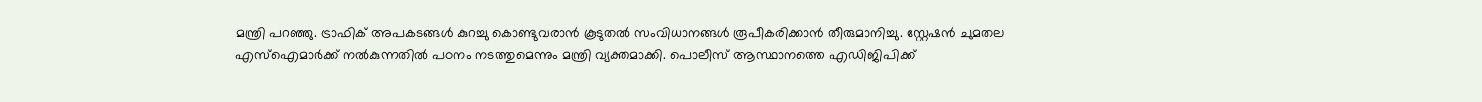മന്ത്രി പറഞ്ഞു. ട്രാഫിക് അപകടങ്ങൾ കുറച്ചു കൊണ്ടുവരാൻ കൂടുതൽ സംവിധാനങ്ങൾ രൂപീകരിക്കാൻ തീരുമാനിച്ചു. സ്റ്റേഷന്‍ ചുമതല എസ്‌ഐമാര്‍ക്ക് നല്‍കുന്നതില്‍ പഠനം നടത്തുമെന്നും മന്ത്രി വ്യക്തമാക്കി. പൊലീസ് ആസ്ഥാനത്തെ എഡിജിപിക്ക്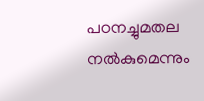പഠനച്ചുമതല നല്‍കുമെന്നും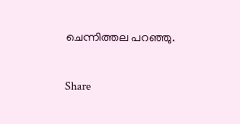ചെന്നിത്തല പറഞ്ഞു.

Share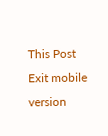This Post
Exit mobile version